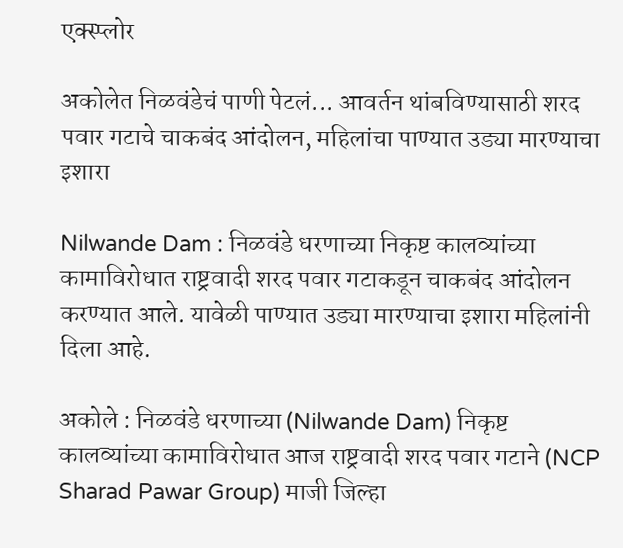एक्स्प्लोर

अकोलेत निळवंडेचं पाणी पेटलं... आवर्तन थांबविण्यासाठी शरद पवार गटाचे चाकबंद आंदोलन, महिलांचा पाण्यात उड्या मारण्याचा इशारा

Nilwande Dam : निळवंडे धरणाच्या निकृष्ट कालव्यांच्या कामाविरोधात राष्ट्रवादी शरद पवार गटाकडून चाकबंद आंदोलन करण्यात आले. यावेळी पाण्यात उड्या मारण्याचा इशारा महिलांनी दिला आहे.

अकोले : निळवंडे धरणाच्या (Nilwande Dam) निकृष्ट कालव्यांच्या कामाविरोधात आज राष्ट्रवादी शरद पवार गटाने (NCP Sharad Pawar Group) माजी जिल्हा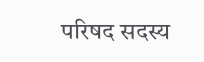परिषद सदस्य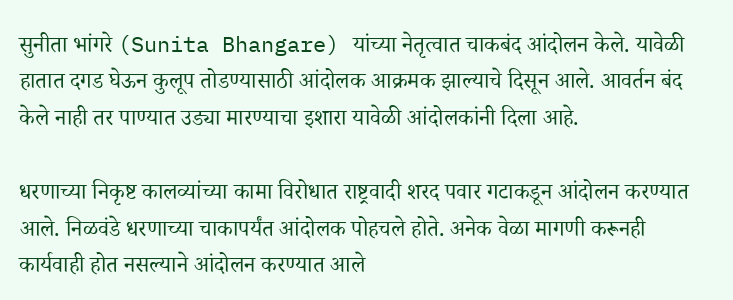सुनीता भांगरे (Sunita Bhangare) यांच्या नेतृत्वात चाकबंद आंदोलन केले. यावेळी हातात दगड घेऊन कुलूप तोडण्यासाठी आंदोलक आक्रमक झाल्याचे दिसून आले. आवर्तन बंद केले नाही तर पाण्यात उड्या मारण्याचा इशारा यावेळी आंदोलकांनी दिला आहे.

धरणाच्या निकृष्ट कालव्यांच्या कामा विरोधात राष्ट्रवादी शरद पवार गटाकडून आंदोलन करण्यात आले. निळवंडे धरणाच्या चाकापर्यंत आंदोलक पोहचले होते. अनेक वेळा मागणी करूनही कार्यवाही होत नसल्याने आंदोलन करण्यात आले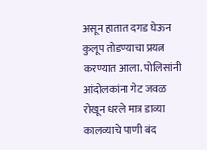असून हातात दगड घेऊन कुलूप तोडण्याचा प्रयत्न करण्यात आला. पोलिसांनी आंदोलकांना गेट जवळ रोखून धरले मात्र डाव्या कालव्याचे पाणी बंद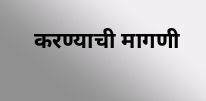करण्याची मागणी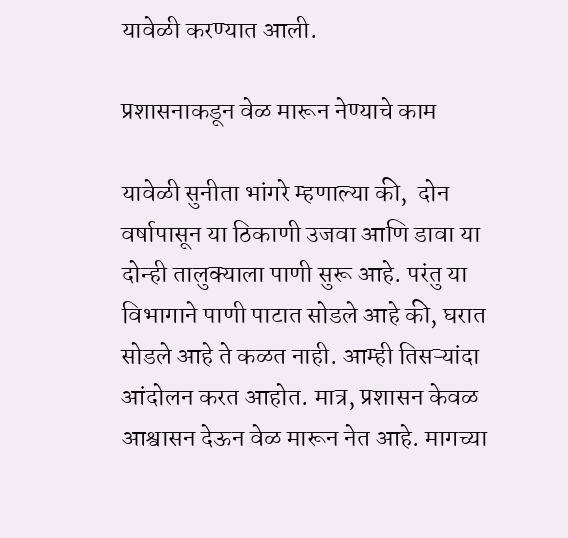यावेळी करण्यात आली.

प्रशासनाकडून वेळ मारून नेण्याचे काम

यावेळी सुनीता भांगरे म्हणाल्या की,  दोन वर्षापासून या ठिकाणी उजवा आणि डावा या दोन्ही तालुक्याला पाणी सुरू आहे. परंतु या विभागाने पाणी पाटात सोडले आहे की, घरात सोडले आहे ते कळत नाही. आम्ही तिसऱ्यांदा आंदोलन करत आहोत. मात्र, प्रशासन केवळ आश्वासन देऊन वेळ मारून नेत आहे. मागच्या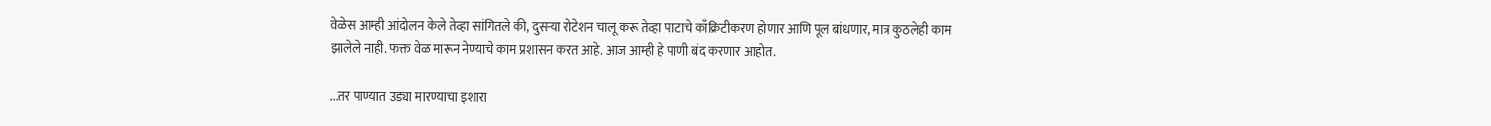वेळेस आम्ही आंदोलन केले तेव्हा सांगितले की, दुसऱ्या रोटेशन चालू करू तेव्हा पाटाचे काँक्रिटीकरण होणार आणि पूल बांधणार, मात्र कुठलेही काम झालेले नाही. फक्त वेळ मारून नेण्याचे काम प्रशासन करत आहे. आज आम्ही हे पाणी बंद करणार आहोत.

...तर पाण्यात उड्या मारण्याचा इशारा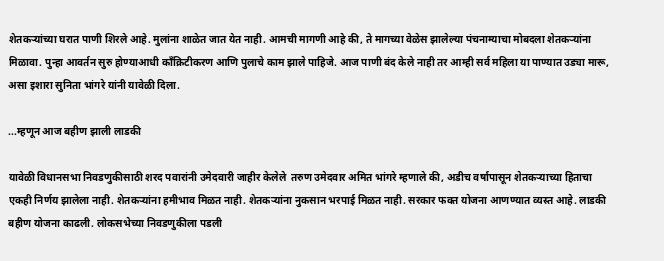शेतकऱ्यांच्या घरात पाणी शिरले आहे. मुलांना शाळेत जात येत नाही. आमची मागणी आहे की, ते मागच्या वेळेस झालेल्या पंचनाम्याचा मोबदला शेतकऱ्यांना मिळावा. पुन्हा आवर्तन सुरु होण्याआधी काँक्रिटीकरण आणि पुलाचे काम झाले पाहिजे. आज पाणी बंद केले नाही तर आम्ही सर्व महिला या पाण्यात उड्या मारू, असा इशारा सुनिता भांगरे यांनी यावेळी दिला.

...म्हणून आज बहीण झाली लाडकी

यावेळी विधानसभा निवडणुकीसाठी शरद पवारांनी उमेदवारी जाहीर केलेले  तरुण उमेदवार अमित भांगरे म्हणाले की, अडीच वर्षापासून शेतकऱ्याच्या हिताचा एकही निर्णय झालेला नाही. शेतकऱ्यांना हमीभाव मिळत नाही. शेतकऱ्यांना नुकसान भरपाई मिळत नाही. सरकार फक्त योजना आणण्यात व्यस्त आहे. लाडकी बहीण योजना काढली. लोकसभेच्या निवडणुकीला पडली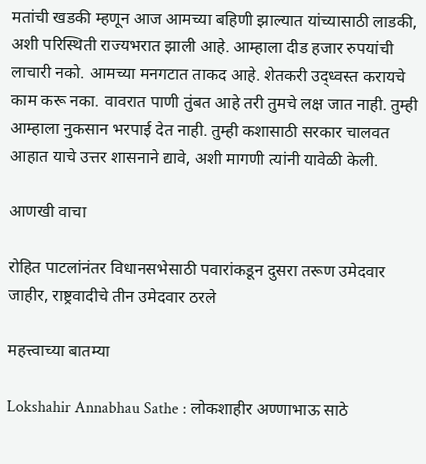मतांची खडकी म्हणून आज आमच्या बहिणी झाल्यात यांच्यासाठी लाडकी, अशी परिस्थिती राज्यभरात झाली आहे. आम्हाला दीड हजार रुपयांची लाचारी नको. आमच्या मनगटात ताकद आहे. शेतकरी उद्ध्वस्त करायचे काम करू नका. वावरात पाणी तुंबत आहे तरी तुमचे लक्ष जात नाही. तुम्ही आम्हाला नुकसान भरपाई देत नाही. तुम्ही कशासाठी सरकार चालवत आहात याचे उत्तर शासनाने द्यावे, अशी मागणी त्यांनी यावेळी केली.

आणखी वाचा

रोहित पाटलांनंतर विधानसभेसाठी पवारांकडून दुसरा तरूण उमेदवार जाहीर, राष्ट्रवादीचे तीन उमेदवार ठरले

महत्त्वाच्या बातम्या

Lokshahir Annabhau Sathe : लोकशाहीर अण्णाभाऊ साठे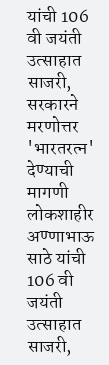यांची 106 वी जयंती उत्साहात साजरी, सरकारने मरणोत्तर 'भारतरत्न' देण्याची मागणी
लोकशाहीर अण्णाभाऊ साठे यांची 106 वी जयंती उत्साहात साजरी,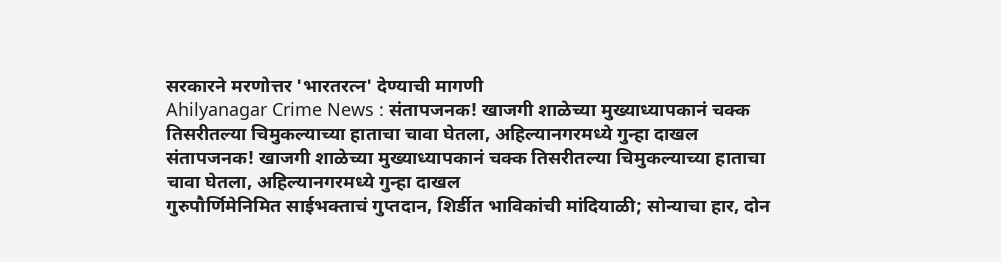सरकारने मरणोत्तर 'भारतरत्न' देण्याची मागणी
Ahilyanagar Crime News : संतापजनक! खाजगी शाळेच्या मुख्याध्यापकानं चक्क तिसरीतल्या चिमुकल्याच्या हाताचा चावा घेतला, अहिल्यानगरमध्ये गुन्हा दाखल
संतापजनक! खाजगी शाळेच्या मुख्याध्यापकानं चक्क तिसरीतल्या चिमुकल्याच्या हाताचा चावा घेतला, अहिल्यानगरमध्ये गुन्हा दाखल
गुरुपौर्णिमेनिमित साईभक्ताचं गुप्तदान, शिर्डीत भाविकांची मांदियाळी; सोन्याचा हार, दोन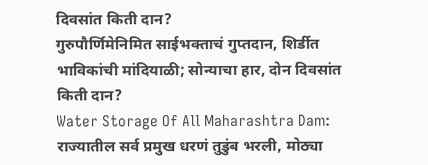दिवसांत किती दान?
गुरुपौर्णिमेनिमित साईभक्ताचं गुप्तदान, शिर्डीत भाविकांची मांदियाळी; सोन्याचा हार, दोन दिवसांत किती दान?
Water Storage Of All Maharashtra Dam: राज्यातील सर्व प्रमुख धरणं तुडुंब भरली, मोठ्या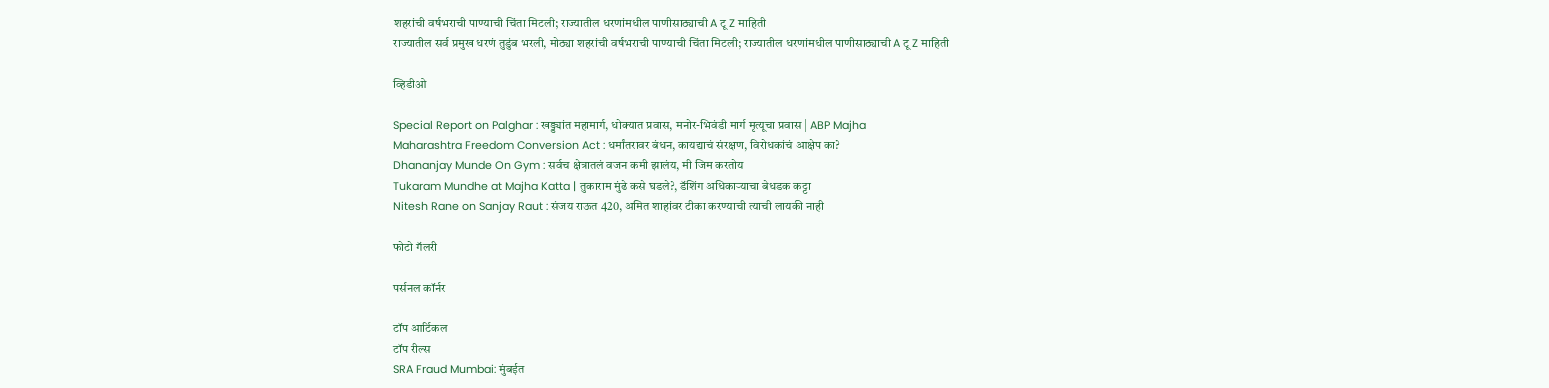शहरांची वर्षभराची पाण्याची चिंता मिटली; राज्यातील धरणांमधील पाणीसाठ्याची A टू Z माहिती
राज्यातील सर्व प्रमुख धरणं तुडुंब भरली, मोठ्या शहरांची वर्षभराची पाण्याची चिंता मिटली; राज्यातील धरणांमधील पाणीसाठ्याची A टू Z माहिती

व्हिडीओ

Special Report on Palghar : खड्ड्यांत महामार्ग, धोक्यात प्रवास, मनोर-भिवंडी मार्ग मृत्यूचा प्रवास | ABP Majha
Maharashtra Freedom Conversion Act : धर्मांतरावर बंधन, कायद्याचं संरक्षण, विरोधकांचं आक्षेप का?
Dhananjay Munde On Gym : सर्वच क्षेत्रातलं वजन कमी झालंय, मी जिम करतोय
Tukaram Mundhe at Majha Katta | तुकाराम मुंढे कसे घडले?, डॅशिंग अधिकाऱ्याचा बेधडक कट्टा
Nitesh Rane on Sanjay Raut : संजय राऊत 420, अमित शाहांवर टीका करण्याची त्याची लायकी नाही

फोटो गॅलरी

पर्सनल कॉर्नर

टॉप आर्टिकल
टॉप रील्स
SRA Fraud Mumbai: मुंबईत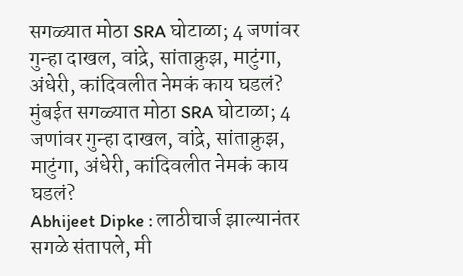सगळ्यात मोठा SRA घोटाळा; 4 जणांवर गुन्हा दाखल, वांद्रे, सांताक्रुझ, माटुंगा, अंधेरी, कांदिवलीत नेमकं काय घडलं?
मुंबईत सगळ्यात मोठा SRA घोटाळा; 4 जणांवर गुन्हा दाखल, वांद्रे, सांताक्रुझ, माटुंगा, अंधेरी, कांदिवलीत नेमकं काय घडलं?
Abhijeet Dipke : लाठीचार्ज झाल्यानंतर सगळे संतापले, मी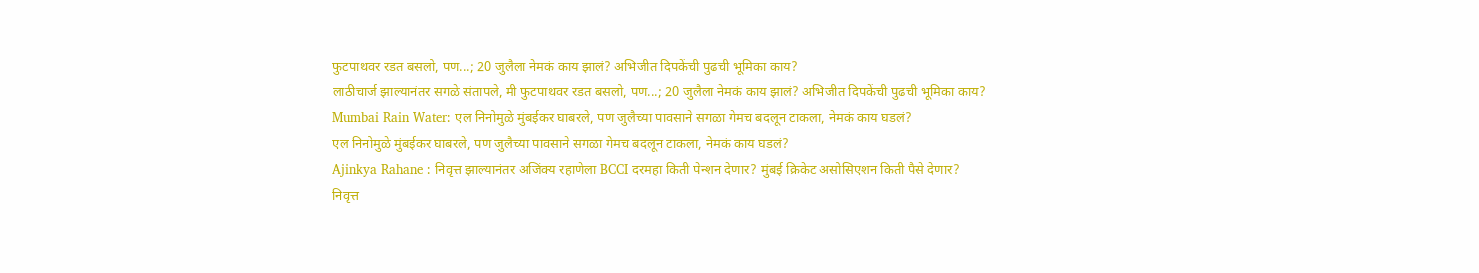फुटपाथवर रडत बसलो, पण...; 20 जुलैला नेमकं काय झालं? अभिजीत दिपकेंची पुढची भूमिका काय?
लाठीचार्ज झाल्यानंतर सगळे संतापले, मी फुटपाथवर रडत बसलो, पण...; 20 जुलैला नेमकं काय झालं? अभिजीत दिपकेंची पुढची भूमिका काय?
Mumbai Rain Water: एल निनोमुळे मुंबईकर घाबरले, पण जुलैच्या पावसाने सगळा गेमच बदलून टाकला, नेमकं काय घडलं?
एल निनोमुळे मुंबईकर घाबरले, पण जुलैच्या पावसाने सगळा गेमच बदलून टाकला, नेमकं काय घडलं?
Ajinkya Rahane : निवृत्त झाल्यानंतर अजिंक्य रहाणेला BCCI दरमहा किती पेन्शन देणार? मुंबई क्रिकेट असोसिएशन किती पैसे देणार?
निवृत्त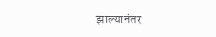झाल्यानंतर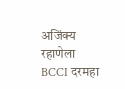अजिंक्य रहाणेला BCCI दरमहा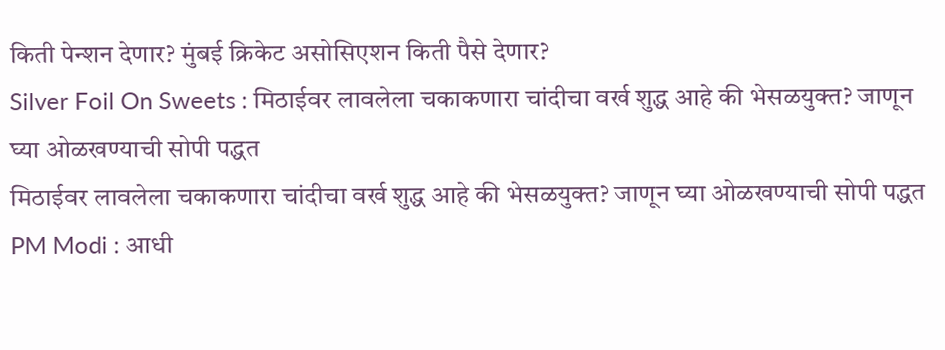किती पेन्शन देणार? मुंबई क्रिकेट असोसिएशन किती पैसे देणार?
Silver Foil On Sweets : मिठाईवर लावलेला चकाकणारा चांदीचा वर्ख शुद्ध आहे की भेसळयुक्त? जाणून घ्या ओळखण्याची सोपी पद्धत
मिठाईवर लावलेला चकाकणारा चांदीचा वर्ख शुद्ध आहे की भेसळयुक्त? जाणून घ्या ओळखण्याची सोपी पद्धत
PM Modi : आधी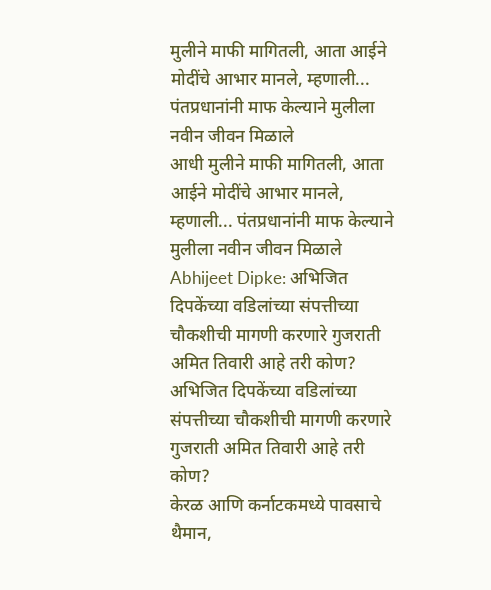मुलीने माफी मागितली, आता आईने मोदींचे आभार मानले, म्हणाली... पंतप्रधानांनी माफ केल्याने मुलीला नवीन जीवन मिळाले
आधी मुलीने माफी मागितली, आता आईने मोदींचे आभार मानले, म्हणाली... पंतप्रधानांनी माफ केल्याने मुलीला नवीन जीवन मिळाले
Abhijeet Dipke: अभिजित दिपकेंच्या वडिलांच्या संपत्तीच्या चौकशीची मागणी करणारे गुजराती अमित तिवारी आहे तरी कोण?
अभिजित दिपकेंच्या वडिलांच्या संपत्तीच्या चौकशीची मागणी करणारे गुजराती अमित तिवारी आहे तरी कोण?
केरळ आणि कर्नाटकमध्ये पावसाचे थैमान,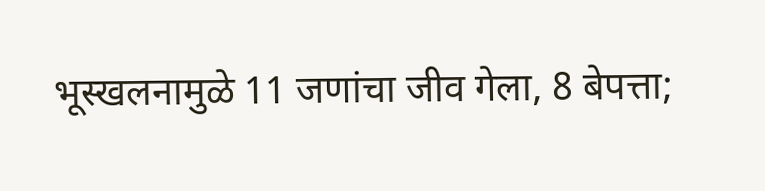भूस्खलनामुळे 11 जणांचा जीव गेला, 8 बेपत्ता;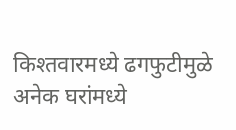किश्तवारमध्ये ढगफुटीमुळे अनेक घरांमध्ये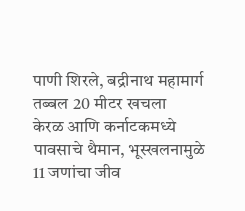पाणी शिरले, बद्रीनाथ महामार्ग तब्बल 20 मीटर खचला
केरळ आणि कर्नाटकमध्ये पावसाचे थैमान, भूस्खलनामुळे 11 जणांचा जीव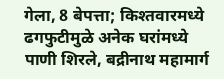गेला, 8 बेपत्ता; किश्तवारमध्ये ढगफुटीमुळे अनेक घरांमध्ये पाणी शिरले, बद्रीनाथ महामार्ग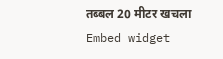तब्बल 20 मीटर खचला
Embed widget